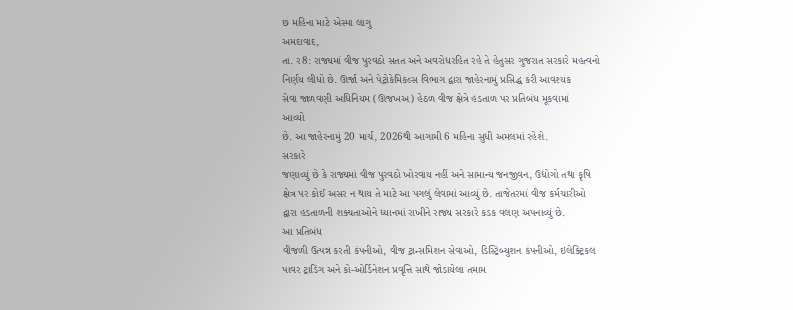છ મહિના માટે એસ્મા લાગુ
અમદાવાદ,
તા. ર8: રાજ્યમાં વીજ પુરવઠો સતત અને અવરોધરહિત રહે તે હેતુસર ગુજરાત સરકારે મહત્વનો
નિર્ણય લીધો છે. ઊર્જા અને પેટ્રોકેમિકલ્સ વિભાગ દ્વારા જાહેરનામું પ્રસિદ્ધ કરી આવશ્યક
સેવા જાળવણી અધિનિયમ (ઊજખઅ) હેઠળ વીજ ક્ષેત્રે હડતાળ પર પ્રતિબંધ મૂકવામાં
આવ્યો
છે. આ જાહેરનામું 20 માર્ચ, 2026થી આગામી 6 મહિના સુધી અમલમાં રહેશે.
સરકારે
જણાવ્યું છે કે રાજ્યમાં વીજ પુરવઠો ખોરવાય નહીં અને સામાન્ય જનજીવન, ઉદ્યોગો તથા કૃષિ
ક્ષેત્ર પર કોઈ અસર ન થાય તે માટે આ પગલું લેવામાં આવ્યું છે. તાજેતરમાં વીજ કર્મચારીઓ
દ્વારા હડતાળની શક્યતાઓને ધ્યાનમાં રાખીને રાજ્ય સરકારે કડક વલણ અપનાવ્યું છે.
આ પ્રતિબંધ
વીજળી ઉત્પન્ન કરતી કંપનીઓ, વીજ ટ્રાન્સમિશન સેવાઓ, ડિસ્ટ્રિબ્યુશન કંપનીઓ, ઇલેક્ટ્રિકલ
પાવર ટ્રાડિંગ અને કો-ઓર્ડિનેશન પ્રવૃત્તિ સાથે જોડાયેલા તમામ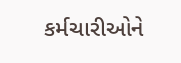કર્મચારીઓને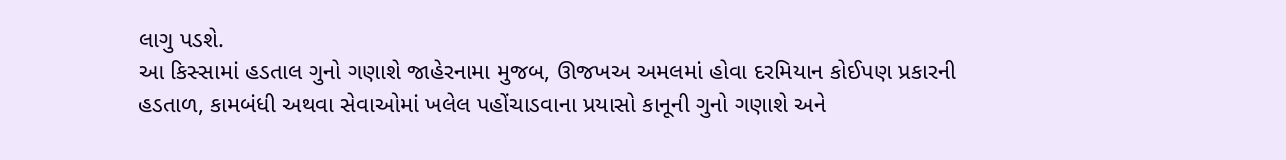લાગુ પડશે.
આ કિસ્સામાં હડતાલ ગુનો ગણાશે જાહેરનામા મુજબ, ઊજખઅ અમલમાં હોવા દરમિયાન કોઈપણ પ્રકારની
હડતાળ, કામબંધી અથવા સેવાઓમાં ખલેલ પહોંચાડવાના પ્રયાસો કાનૂની ગુનો ગણાશે અને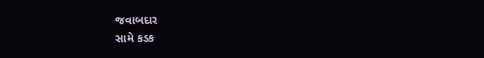જવાબદાર
સામે કડક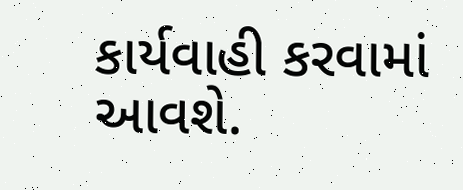કાર્યવાહી કરવામાં આવશે.